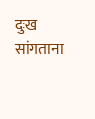दुःख सांगताना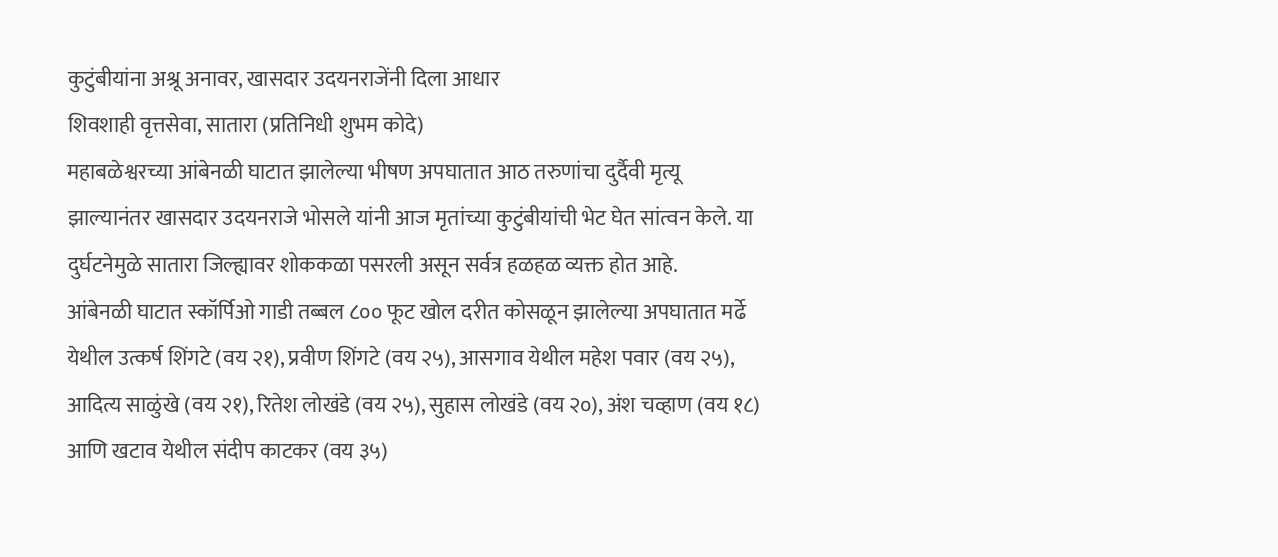कुटुंबीयांना अश्रू अनावर, खासदार उदयनराजेंनी दिला आधार
शिवशाही वृत्तसेवा, सातारा (प्रतिनिधी शुभम कोदे)
महाबळेश्वरच्या आंबेनळी घाटात झालेल्या भीषण अपघातात आठ तरुणांचा दुर्दैवी मृत्यू झाल्यानंतर खासदार उदयनराजे भोसले यांनी आज मृतांच्या कुटुंबीयांची भेट घेत सांत्वन केले. या दुर्घटनेमुळे सातारा जिल्ह्यावर शोककळा पसरली असून सर्वत्र हळहळ व्यक्त होत आहे.
आंबेनळी घाटात स्कॉर्पिओ गाडी तब्बल ८०० फूट खोल दरीत कोसळून झालेल्या अपघातात मर्ढे येथील उत्कर्ष शिंगटे (वय २१), प्रवीण शिंगटे (वय २५), आसगाव येथील महेश पवार (वय २५), आदित्य साळुंखे (वय २१), रितेश लोखंडे (वय २५), सुहास लोखंडे (वय २०), अंश चव्हाण (वय १८) आणि खटाव येथील संदीप काटकर (वय ३५)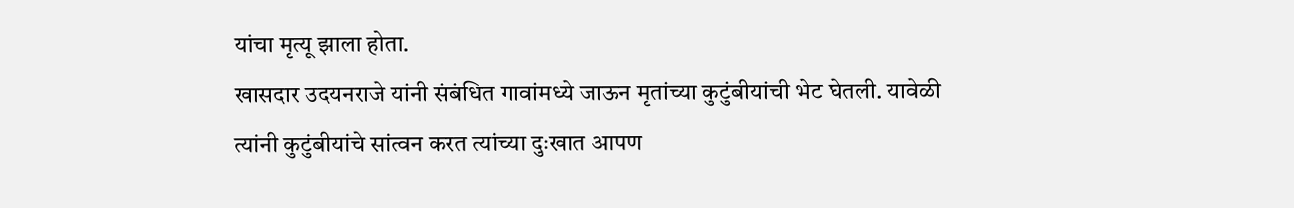यांचा मृत्यू झाला होता.
खासदार उदयनराजे यांनी संबंधित गावांमध्ये जाऊन मृतांच्या कुटुंबीयांची भेट घेतली. यावेळी त्यांनी कुटुंबीयांचे सांत्वन करत त्यांच्या दुःखात आपण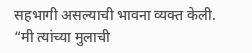सहभागी असल्याची भावना व्यक्त केली. “मी त्यांच्या मुलाची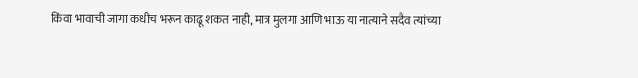किंवा भावाची जागा कधीच भरून काढू शकत नाही, मात्र मुलगा आणि भाऊ या नात्याने सदैव त्यांच्या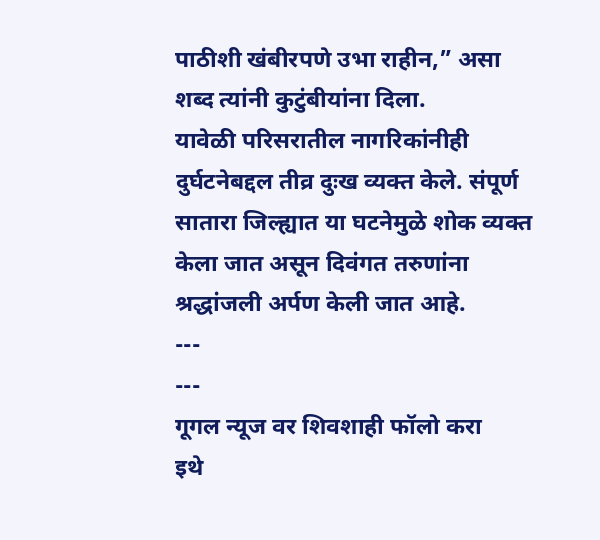पाठीशी खंबीरपणे उभा राहीन,” असा शब्द त्यांनी कुटुंबीयांना दिला.
यावेळी परिसरातील नागरिकांनीही दुर्घटनेबद्दल तीव्र दुःख व्यक्त केले. संपूर्ण सातारा जिल्ह्यात या घटनेमुळे शोक व्यक्त केला जात असून दिवंगत तरुणांना श्रद्धांजली अर्पण केली जात आहे.
---
---
गूगल न्यूज वर शिवशाही फॉलो करा
इथे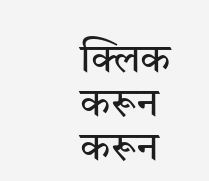क्लिक करून करून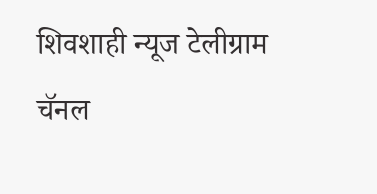शिवशाही न्यूज टेलीग्राम चॅनल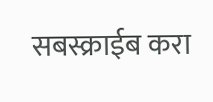सबस्क्राईब करा